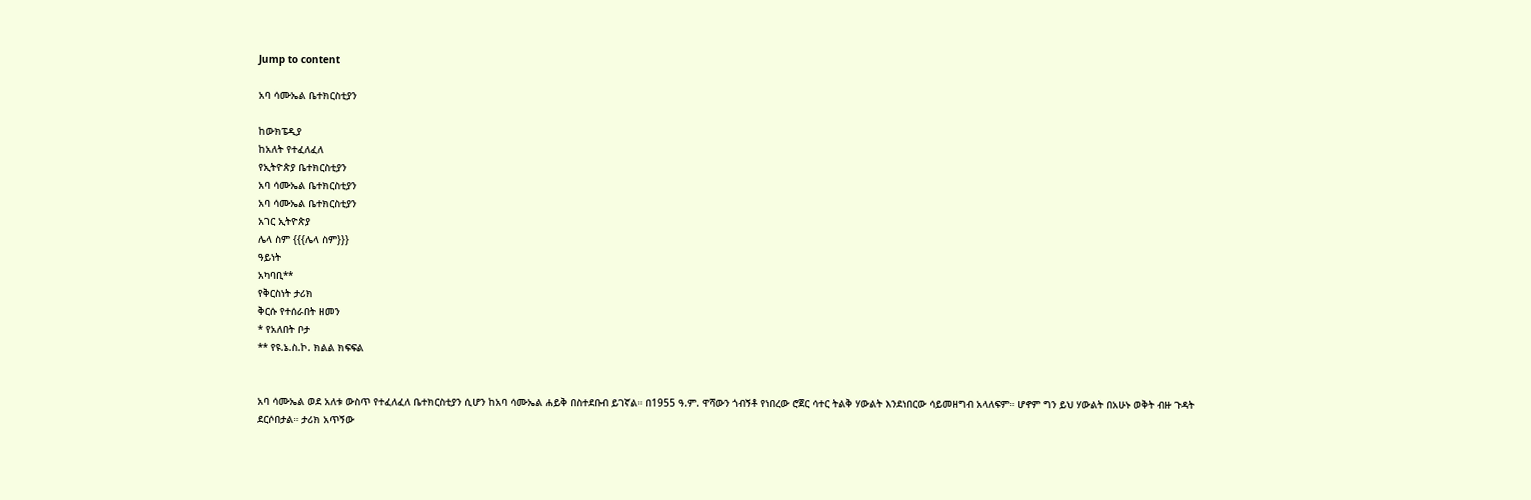Jump to content

አባ ሳሙኤል ቤተክርስቲያን

ከውክፔዲያ
ከአለት የተፈለፈለ
የኢትዮጵያ ቤተክርስቲያን
አባ ሳሙኤል ቤተክርስቲያን
አባ ሳሙኤል ቤተክርስቲያን
አገር ኢትዮጵያ
ሌላ ስም {{{ሌላ ስም}}}
ዓይነት
አካባቢ**
የቅርስነት ታሪክ
ቅርሱ የተሰራበት ዘመን
* የአለበት ቦታ
** የዩ.ኔ.ስ.ኮ. ክልል ክፍፍል


አባ ሳሙኤል ወደ አለቱ ውስጥ የተፈለፈለ ቤተክርስቲያን ሲሆን ከአባ ሳሙኤል ሐይቅ በስተደቡብ ይገኛል። በ1955 ዓ.ም. ዋሻውን ጎብኝቶ የነበረው ሮጀር ሳተር ትልቅ ሃውልት እንደነበርው ሳይመዘግብ አላለፍም። ሆኖም ግን ይህ ሃውልት በአሁኑ ወቅት ብዙ ጉዳት ደርሶበታል። ታሪክ አጥኝው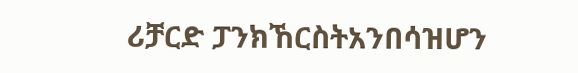ሪቻርድ ፓንክኸርስትአንበሳዝሆን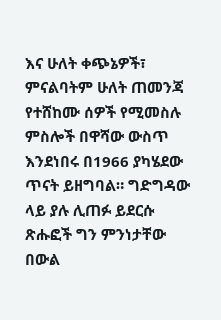እና ሁለት ቀጭኔዎች፣ ምናልባትም ሁለት ጠመንጃ የተሸከሙ ሰዎች የሚመስሉ ምስሎች በዋሻው ውስጥ እንደነበሩ በ1966 ያካሄደው ጥናት ይዘግባል። ግድግዳው ላይ ያሉ ሊጠፉ ይደርሱ ጽሑፎች ግን ምንነታቸው በውል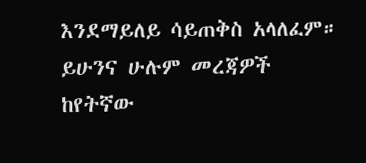እንደማይለይ ሳይጠቅስ አላለፈም። ይሁንና ሁሉም መረጃዎች ከየትኛው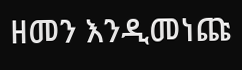ዘመን እንዲመነጩ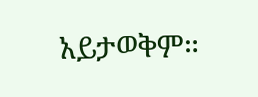አይታወቅም።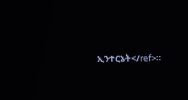ኢንተርኔት</ref>።